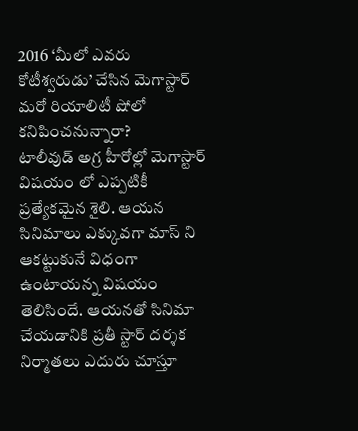2016 ‘మీలో ఎవరు కోటీశ్వరుడు’ చేసిన మెగాస్టార్ మరో రియాలిటీ షోలో కనిపించనున్నారా?
టాలీవుడ్ అగ్ర హీరోల్లో మెగాస్టార్ విషయం లో ఎప్పటికీ ప్రత్యేకమైన శైలి. ఆయన సినిమాలు ఎక్కువగా మాస్ ని ఆకట్టుకునే విధంగా ఉంటాయన్న విషయం తెలిసిందే. ఆయనతో సినిమా చేయడానికి ప్రతీ స్టార్ దర్శక నిర్మాతలు ఎదురు చూస్తూ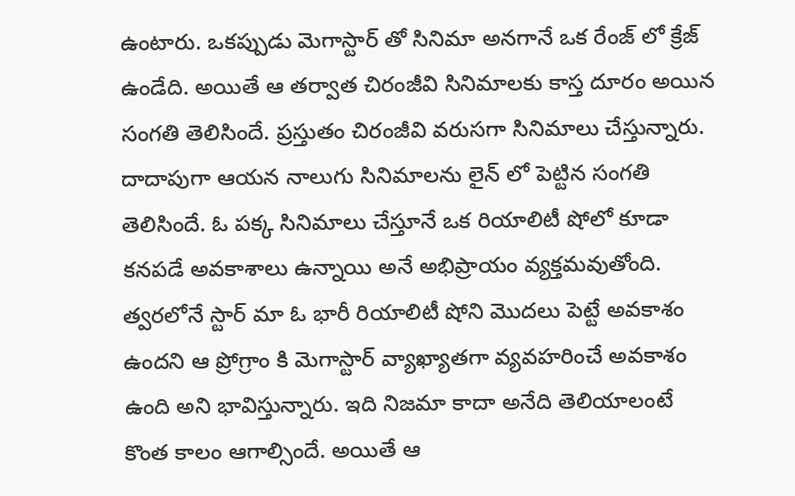ఉంటారు. ఒకప్పుడు మెగాస్టార్ తో సినిమా అనగానే ఒక రేంజ్ లో క్రేజ్ ఉండేది. అయితే ఆ తర్వాత చిరంజీవి సినిమాలకు కాస్త దూరం అయిన సంగతి తెలిసిందే. ప్రస్తుతం చిరంజీవి వరుసగా సినిమాలు చేస్తున్నారు. దాదాపుగా ఆయన నాలుగు సినిమాలను లైన్ లో పెట్టిన సంగతి తెలిసిందే. ఓ పక్క సినిమాలు చేస్తూనే ఒక రియాలిటీ షోలో కూడా కనపడే అవకాశాలు ఉన్నాయి అనే అభిప్రాయం వ్యక్తమవుతోంది. త్వరలోనే స్టార్ మా ఓ భారీ రియాలిటీ షోని మొదలు పెట్టే అవకాశం ఉందని ఆ ప్రోగ్రాం కి మెగాస్టార్ వ్యాఖ్యాతగా వ్యవహరించే అవకాశం ఉంది అని భావిస్తున్నారు. ఇది నిజమా కాదా అనేది తెలియాలంటే కొంత కాలం ఆగాల్సిందే. అయితే ఆ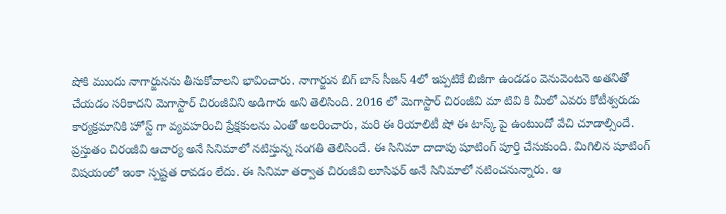షోకి ముందు నాగార్జునను తీసుకోవాలని భావించారు. నాగార్జున బిగ్ బాస్ సీజన్ 4లో ఇప్పటికే బిజీగా ఉండడం వెనువెంటనె అతనితో చేయడం సరికాదని మెగాస్టార్ చిరంజీవిని అడిగారు అని తెలిసింది. 2016 లో మెగాస్టార్ చిరంజీవి మా టివి కి మీలో ఎవరు కోటీశ్వరుడు కార్యక్రమానికి హోస్ట్ గా వ్యవహరించి ప్రేక్షకులను ఎంతో అలరించారు, మరి ఈ రియాలిటీ షో ఈ టాస్క్ పై ఉంటుందో వేచి చూడాల్సిందే.
ప్రస్తుతం చిరంజీవి ఆచార్య అనే సినిమాలో నటిస్తున్న సంగతి తెలిసిందే. ఈ సినిమా దాదాపు షూటింగ్ పూర్తి చేసుకుంది. మిగిలిన షూటింగ్ విషయంలో ఇంకా స్పష్టత రావడం లేదు. ఈ సినిమా తర్వాత చిరంజీవి లూసిఫర్ అనే సినిమాలో నటించనున్నారు. ఆ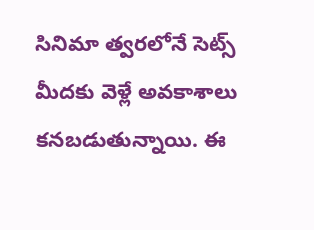సినిమా త్వరలోనే సెట్స్ మీదకు వెళ్లే అవకాశాలు కనబడుతున్నాయి. ఈ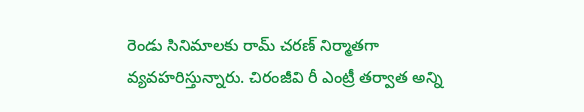రెండు సినిమాలకు రామ్ చరణ్ నిర్మాతగా వ్యవహరిస్తున్నారు. చిరంజీవి రీ ఎంట్రీ తర్వాత అన్ని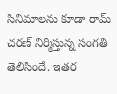సినిమాలను కూడా రామ్ చరణ్ నిర్మిస్తున్న సంగతి తెలిసిందే. ఇతర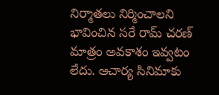నిర్మాతలు నిర్మించాలని భావించిన సరే రామ్ చరణ్ మాత్రం అవకాశం ఇవ్వటం లేదు. ఆచార్య సినిమాకు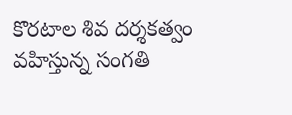కొరటాల శివ దర్శకత్వం వహిస్తున్న సంగతి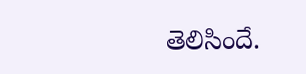తెలిసిందే.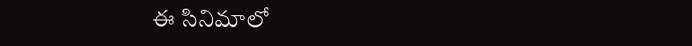ఈ సినిమాలో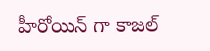హీరోయిన్ గా కాజల్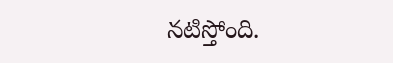నటిస్తోంది.